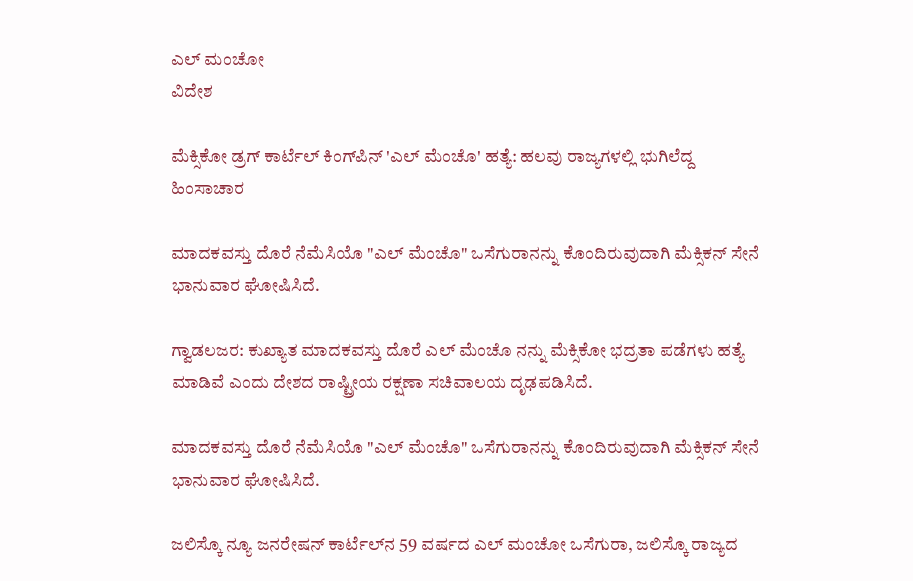ಎಲ್ ಮಂಚೋ
ವಿದೇಶ

ಮೆಕ್ಸಿಕೋ ಡ್ರಗ್ ಕಾರ್ಟೆಲ್ ಕಿಂಗ್‌ಪಿನ್ 'ಎಲ್ ಮೆಂಚೊ' ಹತ್ಯೆ: ಹಲವು ರಾಜ್ಯಗಳಲ್ಲಿ ಭುಗಿಲೆದ್ದ ಹಿಂಸಾಚಾರ

ಮಾದಕವಸ್ತು ದೊರೆ ನೆಮೆಸಿಯೊ "ಎಲ್ ಮೆಂಚೊ" ಒಸೆಗುರಾನನ್ನು ಕೊಂದಿರುವುದಾಗಿ ಮೆಕ್ಸಿಕನ್ ಸೇನೆ ಭಾನುವಾರ ಘೋಷಿಸಿದೆ.

ಗ್ವಾಡಲಜರ: ಕುಖ್ಯಾತ ಮಾದಕವಸ್ತು ದೊರೆ ಎಲ್ ಮೆಂಚೊ ನನ್ನು ಮೆಕ್ಸಿಕೋ ಭದ್ರತಾ ಪಡೆಗಳು ಹತ್ಯೆ ಮಾಡಿವೆ ಎಂದು ದೇಶದ ರಾಷ್ಟ್ರೀಯ ರಕ್ಷಣಾ ಸಚಿವಾಲಯ ದೃಢಪಡಿಸಿದೆ.

ಮಾದಕವಸ್ತು ದೊರೆ ನೆಮೆಸಿಯೊ "ಎಲ್ ಮೆಂಚೊ" ಒಸೆಗುರಾನನ್ನು ಕೊಂದಿರುವುದಾಗಿ ಮೆಕ್ಸಿಕನ್ ಸೇನೆ ಭಾನುವಾರ ಘೋಷಿಸಿದೆ.

ಜಲಿಸ್ಕೊ ನ್ಯೂ ಜನರೇಷನ್ ಕಾರ್ಟೆಲ್‌ನ 59 ವರ್ಷದ ಎಲ್ ಮಂಚೋ ಒಸೆಗುರಾ, ಜಲಿಸ್ಕೊ ರಾಜ್ಯದ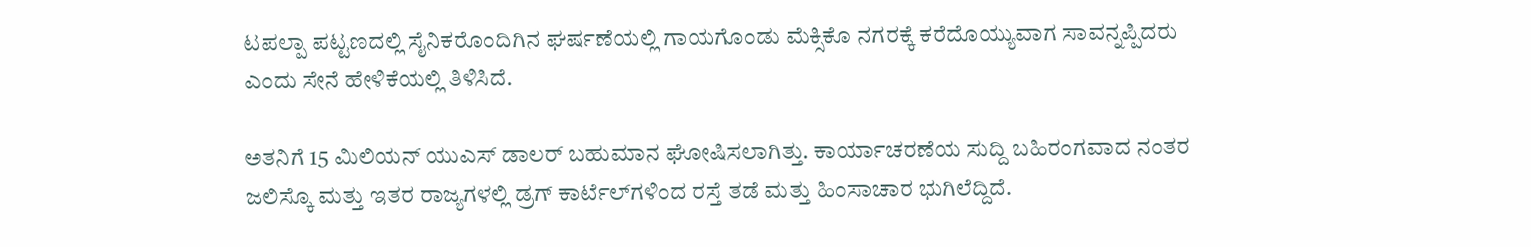ಟಪಲ್ಪಾ ಪಟ್ಟಣದಲ್ಲಿ ಸೈನಿಕರೊಂದಿಗಿನ ಘರ್ಷಣೆಯಲ್ಲಿ ಗಾಯಗೊಂಡು ಮೆಕ್ಸಿಕೊ ನಗರಕ್ಕೆ ಕರೆದೊಯ್ಯುವಾಗ ಸಾವನ್ನಪ್ಪಿದರು ಎಂದು ಸೇನೆ ಹೇಳಿಕೆಯಲ್ಲಿ ತಿಳಿಸಿದೆ.

ಅತನಿಗೆ 15 ಮಿಲಿಯನ್ ಯುಎಸ್ ಡಾಲರ್ ಬಹುಮಾನ ಘೋಷಿಸಲಾಗಿತ್ತು. ಕಾರ್ಯಾಚರಣೆಯ ಸುದ್ದಿ ಬಹಿರಂಗವಾದ ನಂತರ ಜಲಿಸ್ಕೊ ಮತ್ತು ಇತರ ರಾಜ್ಯಗಳಲ್ಲಿ ಡ್ರಗ್ ಕಾರ್ಟೆಲ್‌ಗಳಿಂದ ರಸ್ತೆ ತಡೆ ಮತ್ತು ಹಿಂಸಾಚಾರ ಭುಗಿಲೆದ್ದಿದೆ.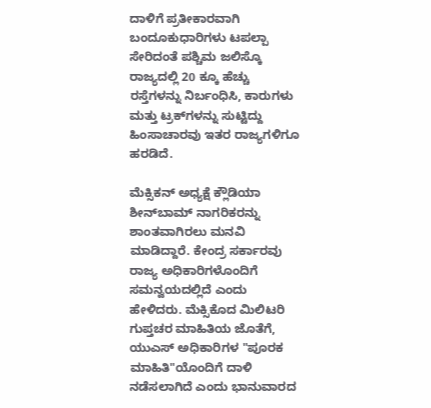ದಾಳಿಗೆ ಪ್ರತೀಕಾರವಾಗಿ ಬಂದೂಕುಧಾರಿಗಳು ಟಪಲ್ಪಾ ಸೇರಿದಂತೆ ಪಶ್ಚಿಮ ಜಲಿಸ್ಕೊ ರಾಜ್ಯದಲ್ಲಿ 20 ಕ್ಕೂ ಹೆಚ್ಚು ರಸ್ತೆಗಳನ್ನು ನಿರ್ಬಂಧಿಸಿ, ಕಾರುಗಳು ಮತ್ತು ಟ್ರಕ್‌ಗಳನ್ನು ಸುಟ್ಟಿದ್ದು ಹಿಂಸಾಚಾರವು ಇತರ ರಾಜ್ಯಗಳಿಗೂ ಹರಡಿದೆ.

ಮೆಕ್ಸಿಕನ್ ಅಧ್ಯಕ್ಷೆ ಕ್ಲೌಡಿಯಾ ಶೀನ್‌ಬಾಮ್ ನಾಗರಿಕರನ್ನು ಶಾಂತವಾಗಿರಲು ಮನವಿ ಮಾಡಿದ್ದಾರೆ. ಕೇಂದ್ರ ಸರ್ಕಾರವು ರಾಜ್ಯ ಅಧಿಕಾರಿಗಳೊಂದಿಗೆ ಸಮನ್ವಯದಲ್ಲಿದೆ ಎಂದು ಹೇಳಿದರು. ಮೆಕ್ಸಿಕೊದ ಮಿಲಿಟರಿ ಗುಪ್ತಚರ ಮಾಹಿತಿಯ ಜೊತೆಗೆ, ಯುಎಸ್ ಅಧಿಕಾರಿಗಳ "ಪೂರಕ ಮಾಹಿತಿ"ಯೊಂದಿಗೆ ದಾಳಿ ನಡೆಸಲಾಗಿದೆ ಎಂದು ಭಾನುವಾರದ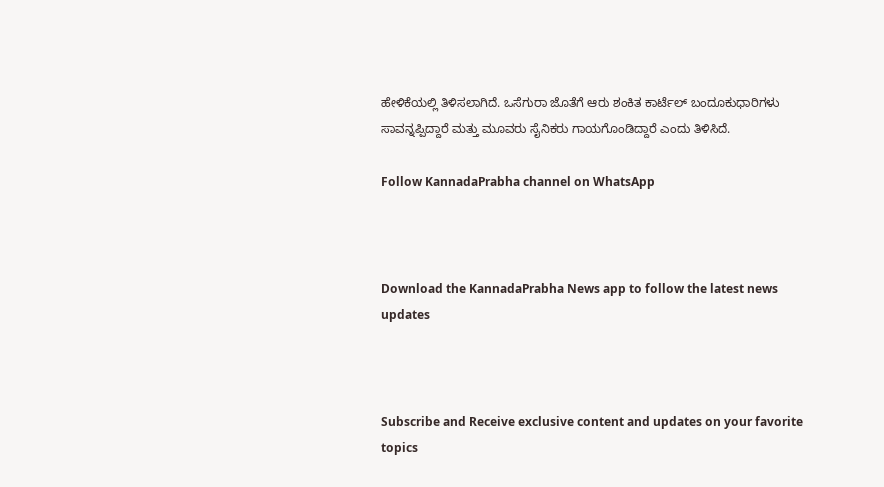ಹೇಳಿಕೆಯಲ್ಲಿ ತಿಳಿಸಲಾಗಿದೆ. ಒಸೆಗುರಾ ಜೊತೆಗೆ ಆರು ಶಂಕಿತ ಕಾರ್ಟೆಲ್ ಬಂದೂಕುಧಾರಿಗಳು ಸಾವನ್ನಪ್ಪಿದ್ದಾರೆ ಮತ್ತು ಮೂವರು ಸೈನಿಕರು ಗಾಯಗೊಂಡಿದ್ದಾರೆ ಎಂದು ತಿಳಿಸಿದೆ.

Follow KannadaPrabha channel on WhatsApp



Download the KannadaPrabha News app to follow the latest news updates



Subscribe and Receive exclusive content and updates on your favorite topics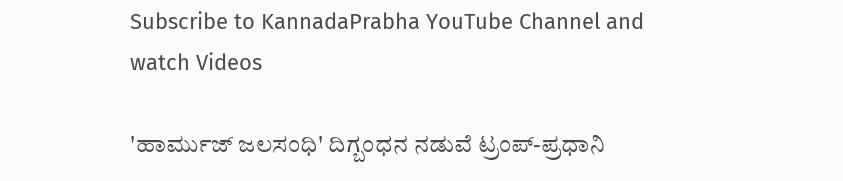Subscribe to KannadaPrabha YouTube Channel and watch Videos

'ಹಾರ್ಮುಜ್ ಜಲಸಂಧಿ' ದಿಗ್ಬಂಧನ ನಡುವೆ ಟ್ರಂಪ್-ಪ್ರಧಾನಿ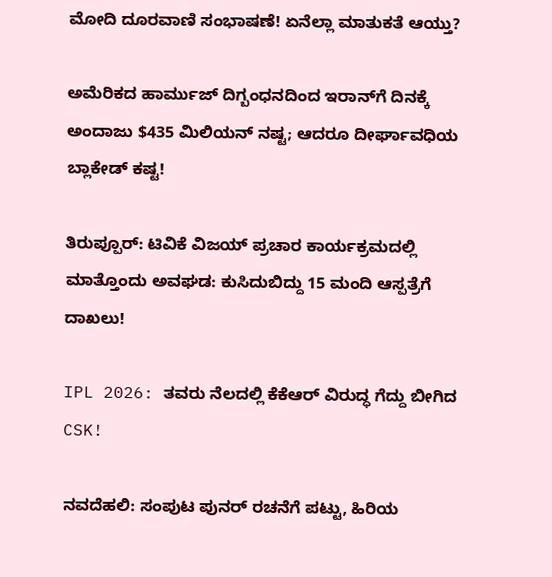ಮೋದಿ ದೂರವಾಣಿ ಸಂಭಾಷಣೆ! ಏನೆಲ್ಲಾ ಮಾತುಕತೆ ಆಯ್ತು?

ಅಮೆರಿಕದ ಹಾರ್ಮುಜ್ ದಿಗ್ಬಂಧನದಿಂದ ಇರಾನ್‌ಗೆ ದಿನಕ್ಕೆ ಅಂದಾಜು $435 ಮಿಲಿಯನ್ ನಷ್ಟ; ಆದರೂ ದೀರ್ಘಾವಧಿಯ ಬ್ಲಾಕೇಡ್ ಕಷ್ಟ!

ತಿರುಪ್ಪೂರ್: ಟಿವಿಕೆ ವಿಜಯ್ ಪ್ರಚಾರ ಕಾರ್ಯಕ್ರಮದಲ್ಲಿ ಮಾತ್ತೊಂದು ಅವಘಡ: ಕುಸಿದುಬಿದ್ದು 15 ಮಂದಿ ಆಸ್ಪತ್ರೆಗೆ ದಾಖಲು!

IPL 2026: ತವರು ನೆಲದಲ್ಲಿ ಕೆಕೆಆರ್ ವಿರುದ್ಧ ಗೆದ್ದು ಬೀಗಿದ CSK!

ನವದೆಹಲಿ: ಸಂಪುಟ ಪುನರ್ ರಚನೆಗೆ ಪಟ್ಟು, ಹಿರಿಯ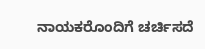ನಾಯಕರೊಂದಿಗೆ ಚರ್ಚಿಸದೆ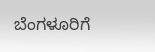ಬೆಂಗಳೂರಿಗೆ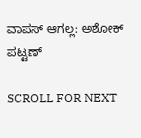ವಾಪಸ್ ಆಗಲ್ಲ: ಅಶೋಕ್ ಪಟ್ಟಣ್

SCROLL FOR NEXT